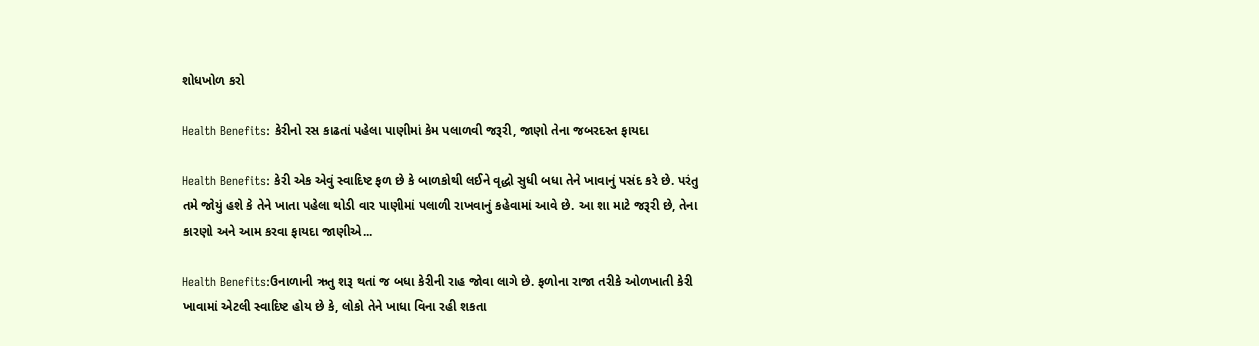શોધખોળ કરો

Health Benefits: કેરીનો રસ કાઢતાં પહેલા પાણીમાં કેમ પલાળવી જરૂરી, જાણો તેના જબરદસ્ત ફાયદા

Health Benefits: કેરી એક એવું સ્વાદિષ્ટ ફળ છે કે બાળકોથી લઈને વૃદ્ધો સુધી બધા તેને ખાવાનું પસંદ કરે છે. પરંતુ તમે જોયું હશે કે તેને ખાતા પહેલા થોડી વાર પાણીમાં પલાળી રાખવાનું કહેવામાં આવે છે. આ શા માટે જરૂરી છે, તેના કારણો અને આમ કરવા ફાયદા જાણીએ...

Health Benefits:ઉનાળાની ઋતુ શરૂ થતાં જ બધા કેરીની રાહ જોવા લાગે છે. ફળોના રાજા તરીકે ઓળખાતી કેરી ખાવામાં એટલી સ્વાદિષ્ટ હોય છે કે, લોકો તેને ખાધા વિના રહી શકતા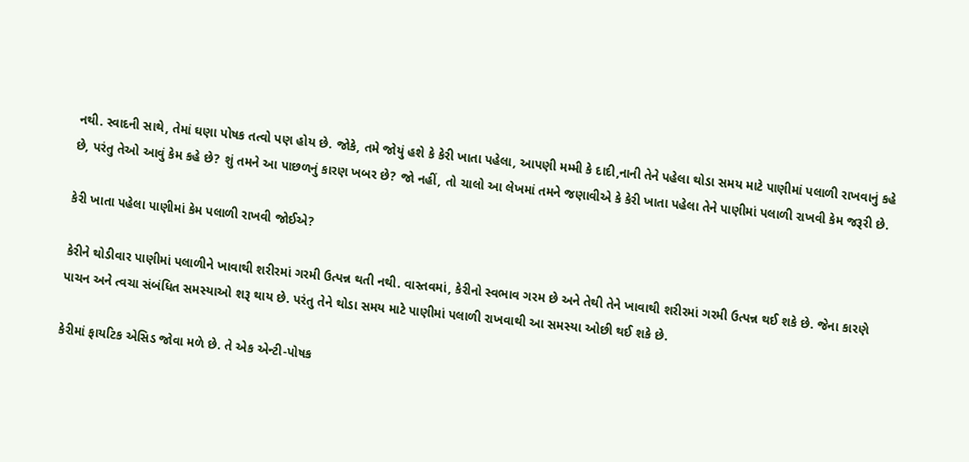નથી. સ્વાદની સાથે, તેમાં ઘણા પોષક તત્વો પણ હોય છે. જોકે, તમે જોયું હશે કે કેરી ખાતા પહેલા, આપણી મમ્મી કે દાદી,નાની તેને પહેલા થોડા સમય માટે પાણીમાં પલાળી રાખવાનું કહે છે, પરંતુ તેઓ આવું કેમ કહે છે? શું તમને આ પાછળનું કારણ ખબર છે? જો નહીં, તો ચાલો આ લેખમાં તમને જણાવીએ કે કેરી ખાતા પહેલા તેને પાણીમાં પલાળી રાખવી કેમ જરૂરી છે.

કેરી ખાતા પહેલા પાણીમાં કેમ પલાળી રાખવી જોઈએ?

કેરીને થોડીવાર પાણીમાં પલાળીને ખાવાથી શરીરમાં ગરમી ઉત્પન્ન થતી નથી. વાસ્તવમાં, કેરીનો સ્વભાવ ગરમ છે અને તેથી તેને ખાવાથી શરીરમાં ગરમી ઉત્પન્ન થઈ શકે છે. જેના કારણે પાચન અને ત્વચા સંબંધિત સમસ્યાઓ શરૂ થાય છે. પરંતુ તેને થોડા સમય માટે પાણીમાં પલાળી રાખવાથી આ સમસ્યા ઓછી થઈ શકે છે.

કેરીમાં ફાયટિક એસિડ જોવા મળે છે. તે એક એન્ટી-પોષક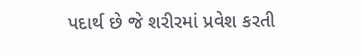પદાર્થ છે જે શરીરમાં પ્રવેશ કરતી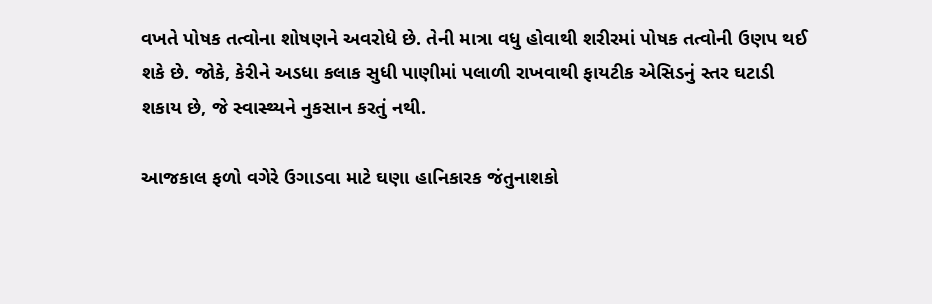વખતે પોષક તત્વોના શોષણને અવરોધે છે. તેની માત્રા વધુ હોવાથી શરીરમાં પોષક તત્વોની ઉણપ થઈ શકે છે. જોકે, કેરીને અડધા કલાક સુધી પાણીમાં પલાળી રાખવાથી ફાયટીક એસિડનું સ્તર ઘટાડી શકાય છે, જે સ્વાસ્થ્યને નુકસાન કરતું નથી.

આજકાલ ફળો વગેરે ઉગાડવા માટે ઘણા હાનિકારક જંતુનાશકો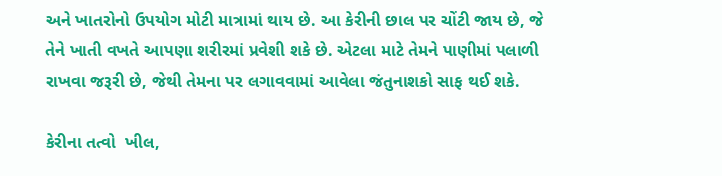અને ખાતરોનો ઉપયોગ મોટી માત્રામાં થાય છે. આ કેરીની છાલ પર ચોંટી જાય છે, જે તેને ખાતી વખતે આપણા શરીરમાં પ્રવેશી શકે છે. એટલા માટે તેમને પાણીમાં પલાળી રાખવા જરૂરી છે, જેથી તેમના પર લગાવવામાં આવેલા જંતુનાશકો સાફ થઈ શકે.

કેરીના તત્વો  ખીલ,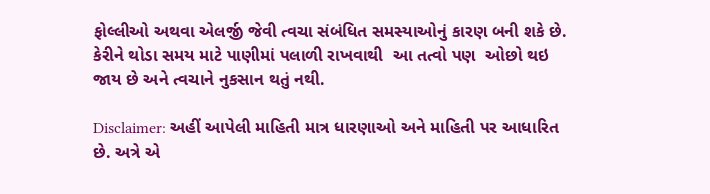ફોલ્લીઓ અથવા એલર્જી જેવી ત્વચા સંબંધિત સમસ્યાઓનું કારણ બની શકે છે. કેરીને થોડા સમય માટે પાણીમાં પલાળી રાખવાથી  આ તત્વો પણ  ઓછો થઇ જાય છે અને ત્વચાને નુકસાન થતું નથી.

Disclaimer: અહીં આપેલી માહિતી માત્ર ધારણાઓ અને માહિતી પર આધારિત છે. અત્રે એ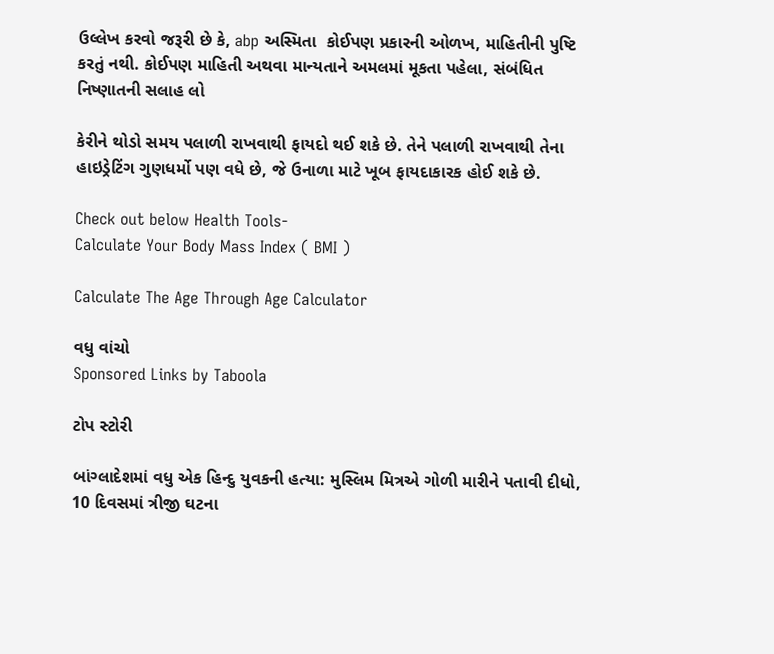ઉલ્લેખ કરવો જરૂરી છે કે, abp અસ્મિતા  કોઈપણ પ્રકારની ઓળખ, માહિતીની પુષ્ટિ કરતું નથી. કોઈપણ માહિતી અથવા માન્યતાને અમલમાં મૂકતા પહેલા, સંબંધિત નિષ્ણાતની સલાહ લો

કેરીને થોડો સમય પલાળી રાખવાથી ફાયદો થઈ શકે છે. તેને પલાળી રાખવાથી તેના હાઇડ્રેટિંગ ગુણધર્મો પણ વધે છે, જે ઉનાળા માટે ખૂબ ફાયદાકારક હોઈ શકે છે.

Check out below Health Tools-
Calculate Your Body Mass Index ( BMI )

Calculate The Age Through Age Calculator

વધુ વાંચો
Sponsored Links by Taboola

ટોપ સ્ટોરી

બાંગ્લાદેશમાં વધુ એક હિન્દુ યુવકની હત્યા: મુસ્લિમ મિત્રએ ગોળી મારીને પતાવી દીધો, 10 દિવસમાં ત્રીજી ઘટના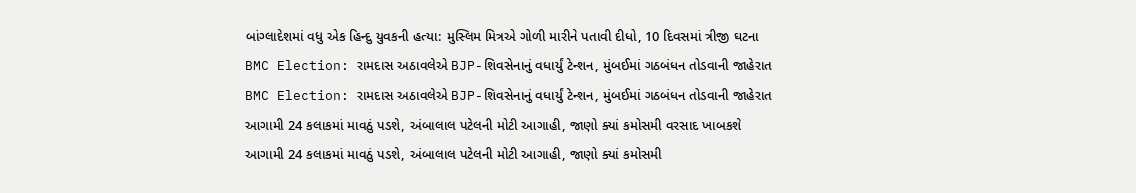બાંગ્લાદેશમાં વધુ એક હિન્દુ યુવકની હત્યા: મુસ્લિમ મિત્રએ ગોળી મારીને પતાવી દીધો, 10 દિવસમાં ત્રીજી ઘટના
BMC Election: રામદાસ અઠાવલેએ BJP-શિવસેનાનું વધાર્યું ટેન્શન, મુંબઈમાં ગઠબંધન તોડવાની જાહેરાત
BMC Election: રામદાસ અઠાવલેએ BJP-શિવસેનાનું વધાર્યું ટેન્શન, મુંબઈમાં ગઠબંધન તોડવાની જાહેરાત
આગામી 24 કલાકમાં માવઠું પડશે, અંબાલાલ પટેલની મોટી આગાહી, જાણો ક્યાં કમોસમી વરસાદ ખાબકશે
આગામી 24 કલાકમાં માવઠું પડશે, અંબાલાલ પટેલની મોટી આગાહી, જાણો ક્યાં કમોસમી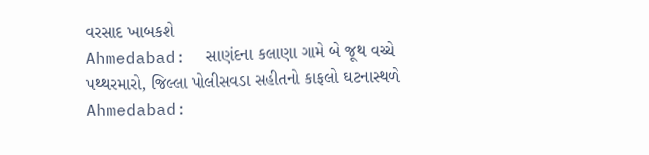વરસાદ ખાબકશે
Ahmedabad:  સાણંદના કલાણા ગામે બે જૂથ વચ્ચે પથ્થરમારો, જિલ્લા પોલીસવડા સહીતનો કાફલો ઘટનાસ્થળે
Ahmedabad: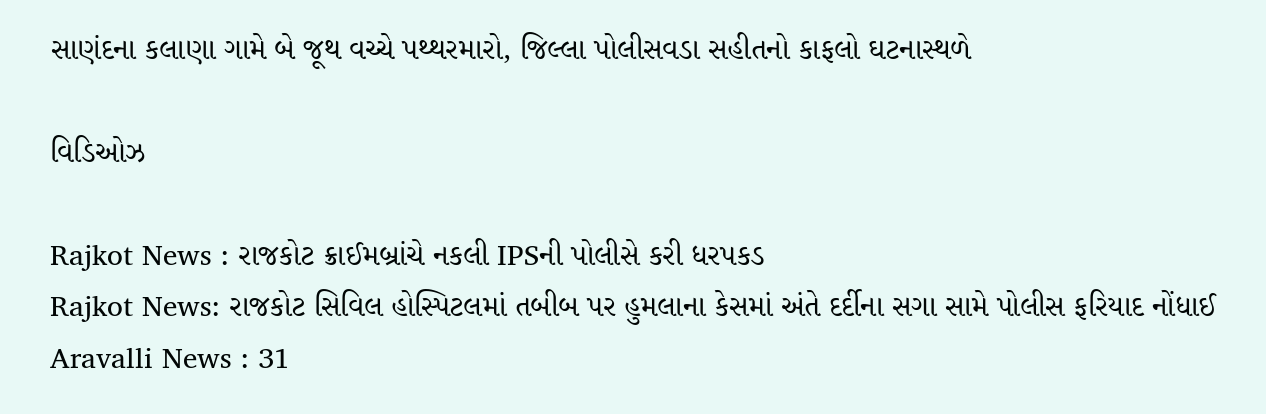સાણંદના કલાણા ગામે બે જૂથ વચ્ચે પથ્થરમારો, જિલ્લા પોલીસવડા સહીતનો કાફલો ઘટનાસ્થળે

વિડિઓઝ

Rajkot News : રાજકોટ ક્રાઈમબ્રાંચે નકલી IPSની પોલીસે કરી ધરપકડ
Rajkot News: રાજકોટ સિવિલ હોસ્પિટલમાં તબીબ પર હુમલાના કેસમાં અંતે દર્દીના સગા સામે પોલીસ ફરિયાદ નોંધાઈ
Aravalli News : 31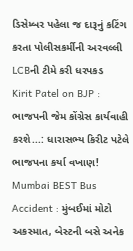ડિસેમ્બર પહેલા જ દારૂનું કટિંગ કરતા પોલીસકર્મીની અરવલ્લી LCBની ટીમે કરી ધરપકડ
Kirit Patel on BJP : ભાજપની જેમ કોંગ્રેસ કાર્યવાહી કરશે...: ધારાસભ્ય કિરીટ પટેલે ભાજપના કર્યા વખાણ!
Mumbai BEST Bus Accident : મુંબઈમાં મોટો અકસ્માત, બેસ્ટની બસે અનેક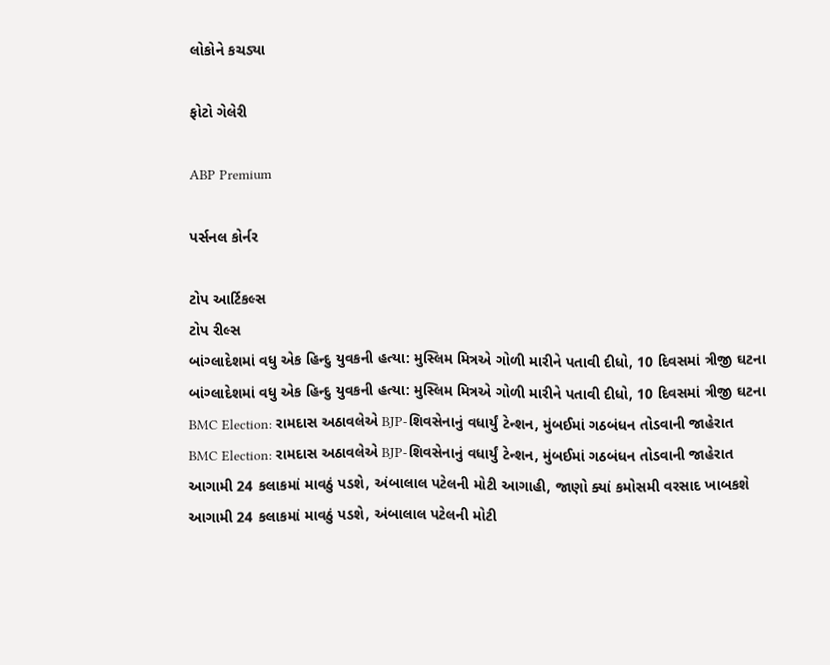લોકોને કચડ્યા

ફોટો ગેલેરી

ABP Premium

પર્સનલ કોર્નર

ટોપ આર્ટિકલ્સ
ટોપ રીલ્સ
બાંગ્લાદેશમાં વધુ એક હિન્દુ યુવકની હત્યા: મુસ્લિમ મિત્રએ ગોળી મારીને પતાવી દીધો, 10 દિવસમાં ત્રીજી ઘટના
બાંગ્લાદેશમાં વધુ એક હિન્દુ યુવકની હત્યા: મુસ્લિમ મિત્રએ ગોળી મારીને પતાવી દીધો, 10 દિવસમાં ત્રીજી ઘટના
BMC Election: રામદાસ અઠાવલેએ BJP-શિવસેનાનું વધાર્યું ટેન્શન, મુંબઈમાં ગઠબંધન તોડવાની જાહેરાત
BMC Election: રામદાસ અઠાવલેએ BJP-શિવસેનાનું વધાર્યું ટેન્શન, મુંબઈમાં ગઠબંધન તોડવાની જાહેરાત
આગામી 24 કલાકમાં માવઠું પડશે, અંબાલાલ પટેલની મોટી આગાહી, જાણો ક્યાં કમોસમી વરસાદ ખાબકશે
આગામી 24 કલાકમાં માવઠું પડશે, અંબાલાલ પટેલની મોટી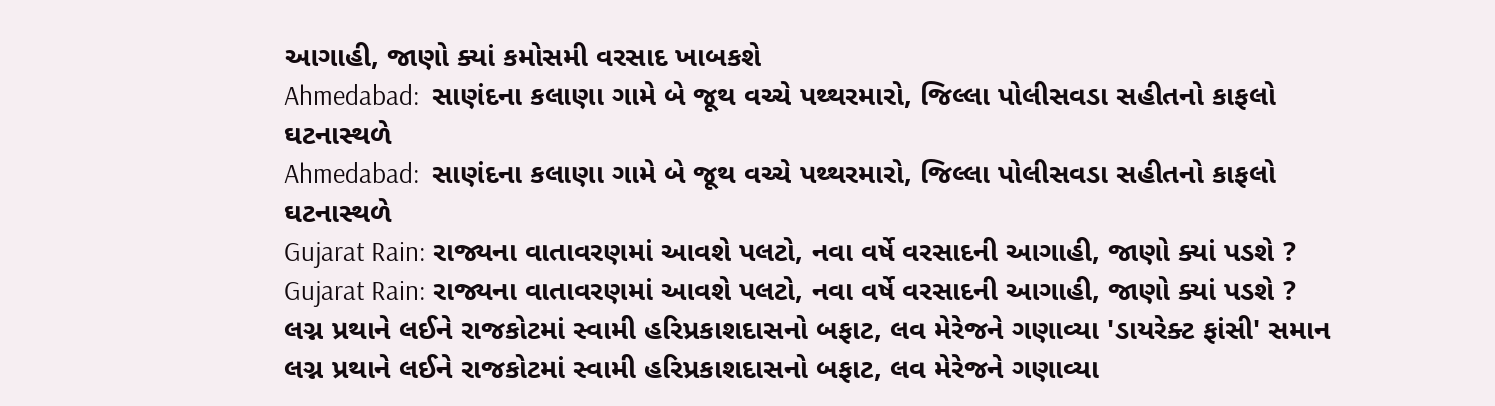આગાહી, જાણો ક્યાં કમોસમી વરસાદ ખાબકશે
Ahmedabad:  સાણંદના કલાણા ગામે બે જૂથ વચ્ચે પથ્થરમારો, જિલ્લા પોલીસવડા સહીતનો કાફલો ઘટનાસ્થળે
Ahmedabad:  સાણંદના કલાણા ગામે બે જૂથ વચ્ચે પથ્થરમારો, જિલ્લા પોલીસવડા સહીતનો કાફલો ઘટનાસ્થળે
Gujarat Rain: રાજ્યના વાતાવરણમાં આવશે પલટો, નવા વર્ષે વરસાદની આગાહી, જાણો ક્યાં પડશે ?
Gujarat Rain: રાજ્યના વાતાવરણમાં આવશે પલટો, નવા વર્ષે વરસાદની આગાહી, જાણો ક્યાં પડશે ?
લગ્ન પ્રથાને લઈને રાજકોટમાં સ્વામી હરિપ્રકાશદાસનો બફાટ, લવ મેરેજને ગણાવ્યા 'ડાયરેક્ટ ફાંસી' સમાન
લગ્ન પ્રથાને લઈને રાજકોટમાં સ્વામી હરિપ્રકાશદાસનો બફાટ, લવ મેરેજને ગણાવ્યા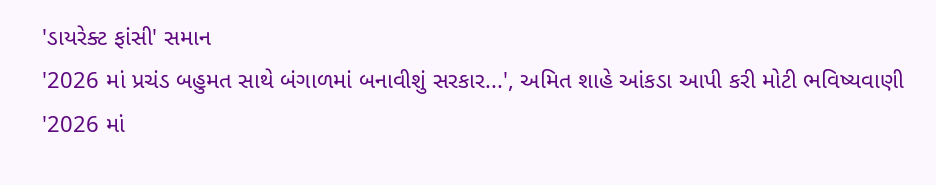'ડાયરેક્ટ ફાંસી' સમાન
'2026 માં પ્રચંડ બહુમત સાથે બંગાળમાં બનાવીશું સરકાર...', અમિત શાહે આંકડા આપી કરી મોટી ભવિષ્યવાણી
'2026 માં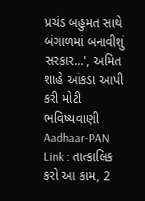પ્રચંડ બહુમત સાથે બંગાળમાં બનાવીશું સરકાર...', અમિત શાહે આંકડા આપી કરી મોટી ભવિષ્યવાણી
Aadhaar-PAN Link : તાત્કાલિક કરો આ કામ, 2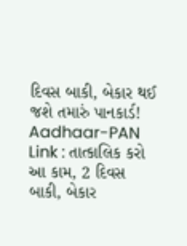દિવસ બાકી, બેકાર થઈ જશે તમારું પાનકાર્ડ!
Aadhaar-PAN Link : તાત્કાલિક કરો આ કામ, 2 દિવસ બાકી, બેકાર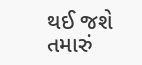થઈ જશે તમારું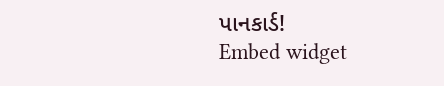પાનકાર્ડ!
Embed widget